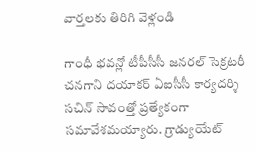వార్తలకు తిరిగి వెళ్లండి

గాంధీ భవన్లో టీపీసీసీ జనరల్ సెక్రటరీ చనగాని దయాకర్ ఏఐసీసీ కార్యదర్శి సచిన్ సావంత్తో ప్రత్యేకంగా సమావేశమయ్యారు. గ్రాడ్యుయేట్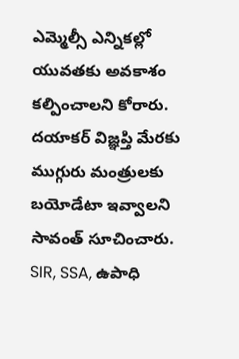ఎమ్మెల్సీ ఎన్నికల్లో యువతకు అవకాశం కల్పించాలని కోరారు.
దయాకర్ విజ్ఞప్తి మేరకు ముగ్గురు మంత్రులకు బయోడేటా ఇవ్వాలని సావంత్ సూచించారు. SIR, SSA, ఉపాధి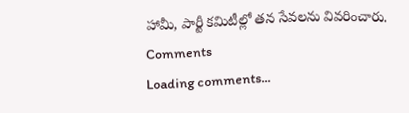హామీ, పార్టీ కమిటీల్లో తన సేవలను వివరించారు.
Comments
Loading comments...